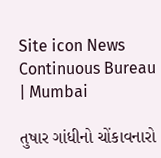Site icon News Continuous Bureau | Mumbai

તુષાર ગાંધીનો ચોંકાવનારો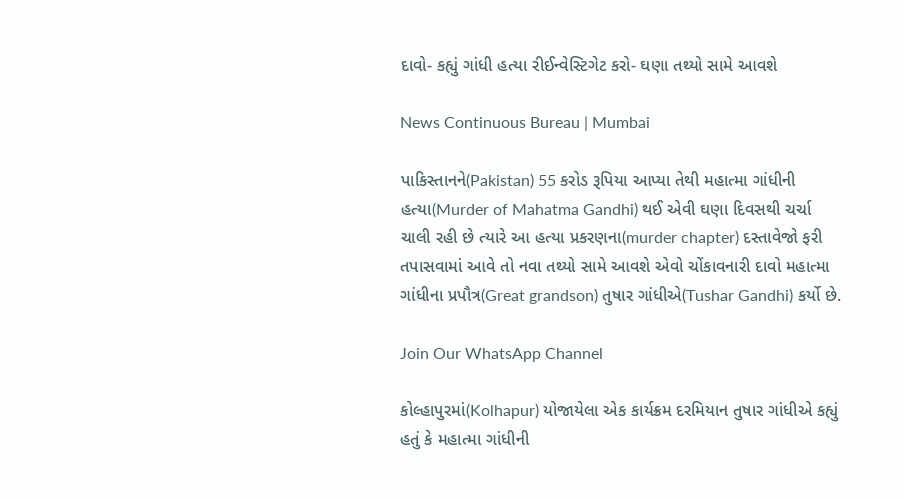દાવો- કહ્યું ગાંધી હત્યા રીઈન્વેસ્ટિગેટ કરો- ઘણા તથ્યો સામે આવશે

News Continuous Bureau | Mumbai

પાકિસ્તાનને(Pakistan) 55 કરોડ રૂપિયા આપ્યા તેથી મહાત્મા ગાંધીની હત્યા(Murder of Mahatma Gandhi) થઈ એવી ઘણા દિવસથી ચર્ચા ચાલી રહી છે ત્યારે આ હત્યા પ્રકરણના(murder chapter) દસ્તાવેજો ફરી તપાસવામાં આવે તો નવા તથ્યો સામે આવશે એવો ચોંકાવનારી દાવો મહાત્મા ગાંધીના પ્રપૌત્ર(Great grandson) તુષાર ગાંધીએ(Tushar Gandhi) કર્યો છે.

Join Our WhatsApp Channel

કોલ્હાપુરમાં(Kolhapur) યોજાયેલા એક કાર્યક્રમ દરમિયાન તુષાર ગાંધીએ કહ્યું હતું કે મહાત્મા ગાંધીની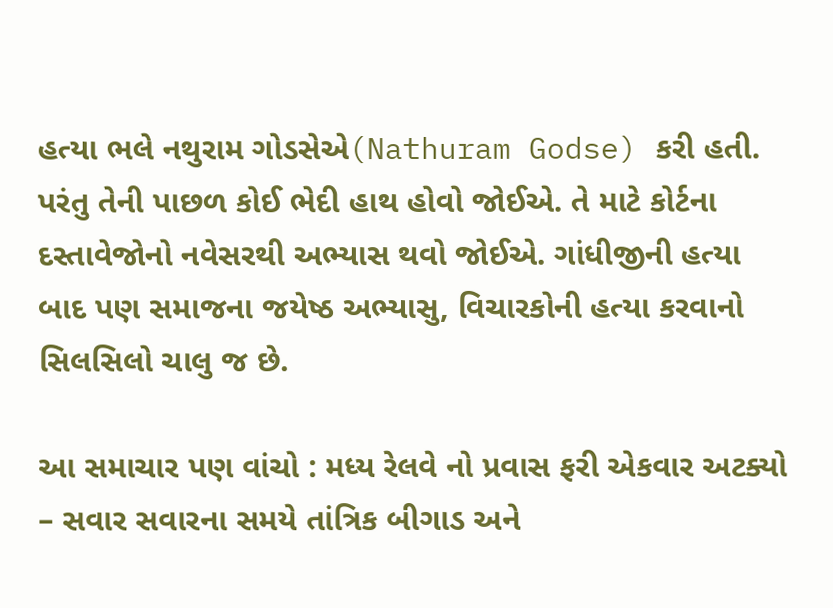હત્યા ભલે નથુરામ ગોડસેએ(Nathuram Godse) કરી હતી. પરંતુ તેની પાછળ કોઈ ભેદી હાથ હોવો જોઈએ. તે માટે કોર્ટના દસ્તાવેજોનો નવેસરથી અભ્યાસ થવો જોઈએ. ગાંધીજીની હત્યા બાદ પણ સમાજના જયેષ્ઠ અભ્યાસુ, વિચારકોની હત્યા કરવાનો સિલસિલો ચાલુ જ છે.

આ સમાચાર પણ વાંચો : મધ્ય રેલવે નો પ્રવાસ ફરી એકવાર અટક્યો – સવાર સવારના સમયે તાંત્રિક બીગાડ અને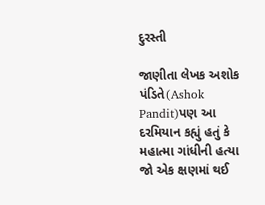દુરસ્તી

જાણીતા લેખક અશોક પંડિતે(Ashok Pandit)પણ આ દરમિયાન કહ્યું હતું કે મહાત્મા ગાંધીની હત્યા જો એક ક્ષણમાં થઈ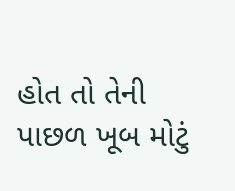હોત તો તેની પાછળ ખૂબ મોટું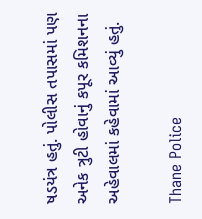ષડયંત્ર હતું. પોલીસ તપાસમાં પણ અનેક ત્રુટી હોવાનું કપૂર કમિશનના અહેવાલમાં કહેવામાં આવ્યું હતું.

Thane Police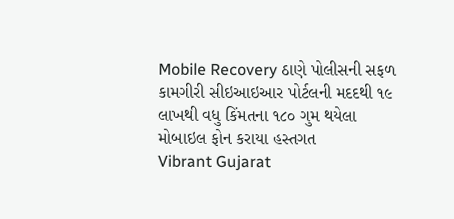Mobile Recovery ઠાણે પોલીસની સફળ કામગીરી સીઇઆઇઆર પોર્ટલની મદદથી ૧૯ લાખથી વધુ કિંમતના ૧૮૦ ગુમ થયેલા મોબાઇલ ફોન કરાયા હસ્તગત
Vibrant Gujarat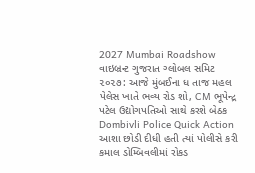2027 Mumbai Roadshow વાઇબ્રન્ટ ગુજરાત ગ્લોબલ સમિટ ૨૦૨૭: આજે મુંબઈના ધ તાજ મહલ પેલેસ ખાતે ભવ્ય રોડ શો, CM ભૂપેન્દ્ર પટેલ ઉદ્યોગપતિઓ સાથે કરશે બેઠક
Dombivli Police Quick Action આશા છોડી દીધી હતી ત્યાં પોલીસે કરી કમાલ ડોમ્બિવલીમાં રોકડ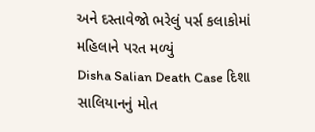અને દસ્તાવેજો ભરેલું પર્સ કલાકોમાં મહિલાને પરત મળ્યું
Disha Salian Death Case દિશા સાલિયાનનું મોત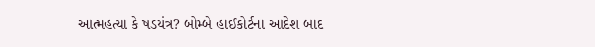આત્મહત્યા કે ષડયંત્ર? બોમ્બે હાઈકોર્ટના આદેશ બાદ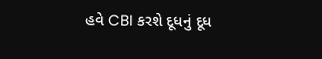હવે CBI કરશે દૂધનું દૂધ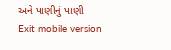અને પાણીનું પાણી
Exit mobile version